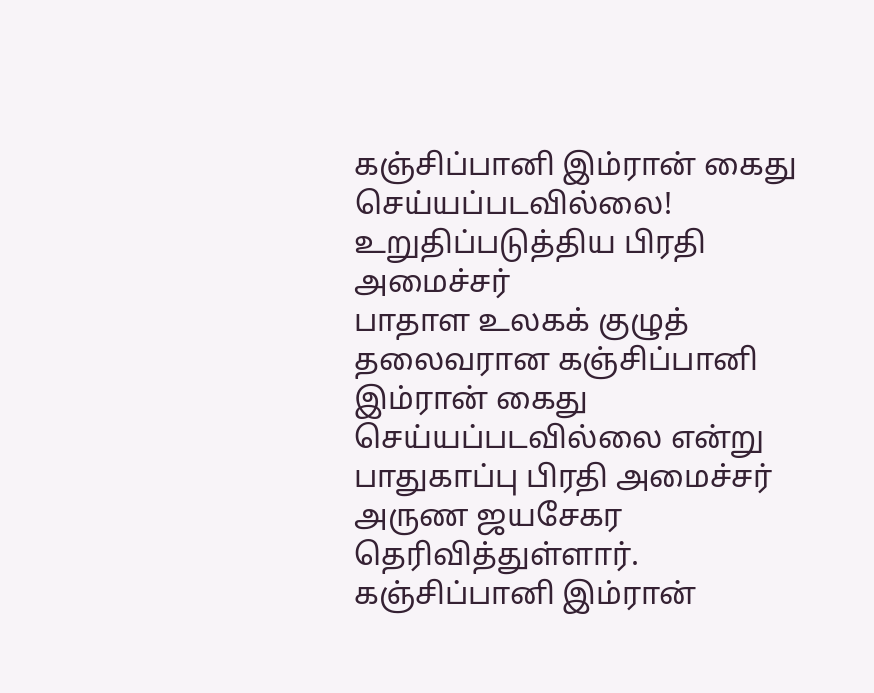கஞ்சிப்பானி இம்ரான் கைது செய்யப்படவில்லை! உறுதிப்படுத்திய பிரதி அமைச்சர்
பாதாள உலகக் குழுத் தலைவரான கஞ்சிப்பானி இம்ரான் கைது செய்யப்படவில்லை என்று பாதுகாப்பு பிரதி அமைச்சர் அருண ஜயசேகர தெரிவித்துள்ளார்.
கஞ்சிப்பானி இம்ரான்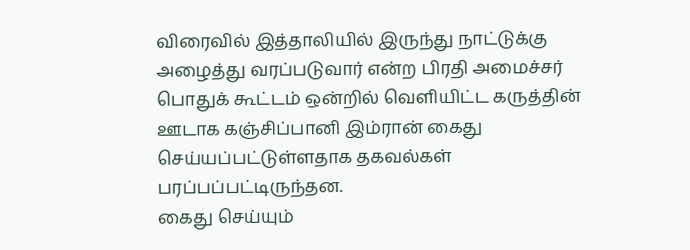விரைவில் இத்தாலியில் இருந்து நாட்டுக்கு அழைத்து வரப்படுவார் என்ற பிரதி அமைச்சர் பொதுக் கூட்டம் ஒன்றில் வெளியிட்ட கருத்தின் ஊடாக கஞ்சிப்பானி இம்ரான் கைது செய்யப்பட்டுள்ளதாக தகவல்கள் பரப்பப்பட்டிருந்தன.
கைது செய்யும்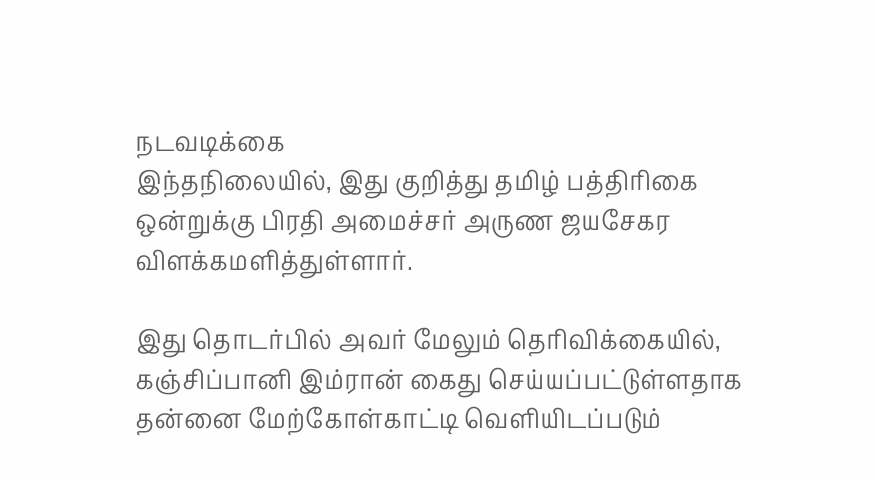நடவடிக்கை
இந்தநிலையில், இது குறித்து தமிழ் பத்திரிகை ஒன்றுக்கு பிரதி அமைச்சர் அருண ஜயசேகர விளக்கமளித்துள்ளார்.

இது தொடர்பில் அவர் மேலும் தெரிவிக்கையில்,
கஞ்சிப்பானி இம்ரான் கைது செய்யப்பட்டுள்ளதாக தன்னை மேற்கோள்காட்டி வெளியிடப்படும்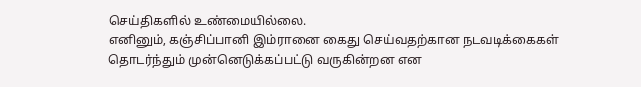செய்திகளில் உண்மையில்லை.
எனினும், கஞ்சிப்பானி இம்ரானை கைது செய்வதற்கான நடவடிக்கைகள் தொடர்ந்தும் முன்னெடுக்கப்பட்டு வருகின்றன என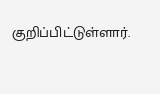குறிப்பிட்டுள்ளார்.